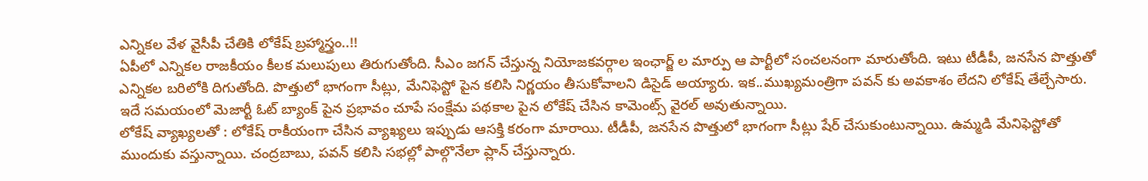ఎన్నికల వేళ వైసీపీ చేతికి లోకేష్ బ్రహ్మాస్త్రం..!!
ఏపీలో ఎన్నికల రాజకీయం కీలక మలుపులు తిరుగుతోంది. సీఎం జగన్ చేస్తున్న నియోజకవర్గాల ఇంఛార్జ్ ల మార్పు ఆ పార్టీలో సంచలనంగా మారుతోంది. ఇటు టీడీపీ, జనసేన పొత్తుతో ఎన్నికల బరిలోకి దిగుతోంది. పొత్తులో భాగంగా సీట్లు, మేనిఫెస్టో పైన కలిసి నిర్ణయం తీసుకోవాలని డిసైడ్ అయ్యారు. ఇక..ముఖ్యమంత్రిగా పవన్ కు అవకాశం లేదని లోకేష్ తేల్చేసారు. ఇదే సమయంలో మెజార్టీ ఓట్ బ్యాంక్ పైన ప్రభావం చూపే సంక్షేమ పథకాల పైన లోకేష్ చేసిన కామెంట్స్ వైరల్ అవుతున్నాయి.
లోకేష్ వ్యాఖ్యలతో : లోకేష్ రాకీయంగా చేసిన వ్యాఖ్యలు ఇప్పుడు ఆసక్తి కరంగా మారాయి. టీడీపీ, జనసేన పొత్తులో భాగంగా సీట్లు షేర్ చేసుకుంటున్నాయి. ఉమ్మడి మేనిఫెస్టోతో ముందుకు వస్తున్నాయి. చంద్రబాబు, పవన్ కలిసి సభల్లో పాల్గొనేలా ప్లాన్ చేస్తున్నారు.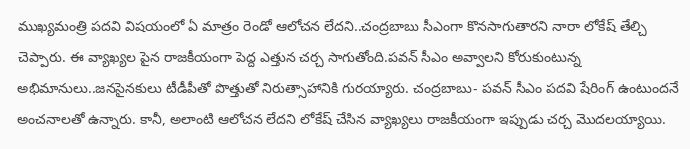ముఖ్యమంత్రి పదవి విషయంలో ఏ మాత్రం రెండో ఆలోచన లేదని..చంద్రబాబు సీఎంగా కొనసాగుతారని నారా లోకేష్ తేల్చి చెప్పారు. ఈ వ్యాఖ్యల పైన రాజకీయంగా పెద్ద ఎత్తున చర్చ సాగుతోంది.పవన్ సీఎం అవ్వాలని కోరుకుంటున్న అభిమానులు..జనసైనకులు టీడీపీతో పొత్తుతో నిరుత్సాహానికి గురయ్యారు. చంద్రబాబు- పవన్ సీఎం పదవి షేరింగ్ ఉంటుందనే అంచనాలతో ఉన్నారు. కానీ, అలాంటి ఆలోచన లేదని లోకేష్ చేసిన వ్యాఖ్యలు రాజకీయంగా ఇప్పుడు చర్చ మొదలయ్యాయి.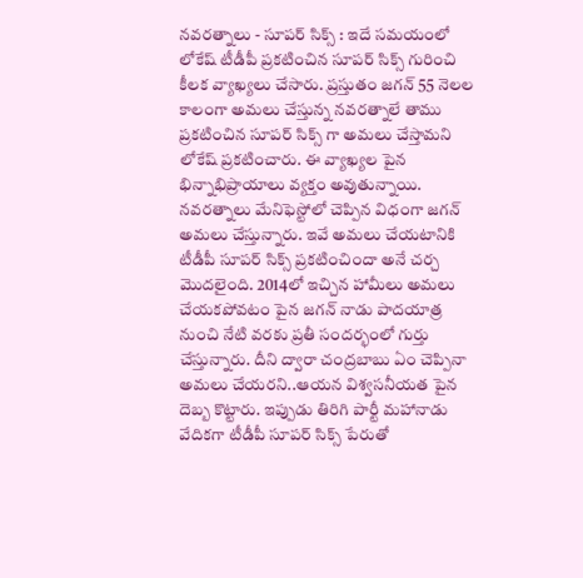నవరత్నాలు - సూపర్ సిక్స్ : ఇదే సమయంలో లోకేష్ టీడీపీ ప్రకటించిన సూపర్ సిక్స్ గురించి కీలక వ్యాఖ్యలు చేసారు. ప్రస్తుతం జగన్ 55 నెలల కాలంగా అమలు చేస్తున్న నవరత్నాలే తాము ప్రకటించిన సూపర్ సిక్స్ గా అమలు చేస్తామని లోకేష్ ప్రకటించారు. ఈ వ్యాఖ్యల పైన భిన్నాభిప్రాయాలు వ్యక్తం అవుతున్నాయి. నవరత్నాలు మేనిఫెస్టోలో చెప్పిన విధంగా జగన్ అమలు చేస్తున్నారు. ఇవే అమలు చేయటానికి టీడీపీ సూపర్ సిక్స్ ప్రకటించిందా అనే చర్చ మొదలైంది. 2014లో ఇచ్చిన హామీలు అమలు చేయకపోవటం పైన జగన్ నాడు పాదయాత్ర నుంచి నేటి వరకు ప్రతీ సందర్భంలో గుర్తు చేస్తున్నారు. దీని ద్వారా చంద్రబాబు ఏం చెప్పినా అమలు చేయరని..ఆయన విశ్వసనీయత పైన దెబ్బ కొట్టారు. ఇప్పుడు తిరిగి పార్టీ మహానాడు వేదికగా టీడీపీ సూపర్ సిక్స్ పేరుతో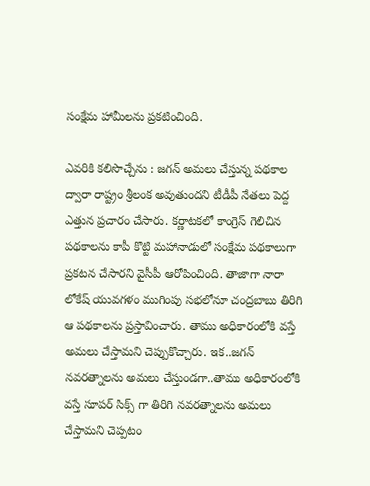సంక్షేమ హామీలను ప్రకటించింది.

ఎవరికి కలిసొచ్చేను : జగన్ అమలు చేస్తున్న పథకాల ద్వారా రాష్ట్రం శ్రీలంక అవుతుందని టీడీపీ నేతలు పెద్ద ఎత్తున ప్రచారం చేసారు. కర్ణాటకలో కాంగ్రెస్ గెలిచిన పథకాలను కాపీ కొట్టి మహానాడులో సంక్షేమ పథకాలుగా ప్రకటన చేసారని వైసీపీ ఆరోపించింది. తాజాగా నారా లోకేష్ యువగళం ముగింపు సభలోనూ చంద్రబాబు తిరిగి ఆ పథకాలను ప్రస్తావించారు. తాము అధికారంలోకి వస్తే అమలు చేస్తామని చెప్పుకొచ్చారు. ఇక..జగన్ నవరత్నాలను అమలు చేస్తుండగా..తాము అధికారంలోకి వస్తే సూపర్ సిక్స్ గా తిరిగి నవరత్నాలను అమలు చేస్తామని చెప్పటం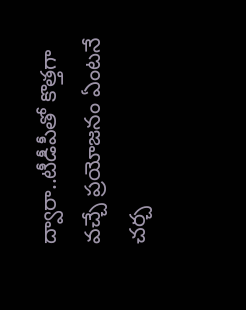ద్వారా..టీడీపీతో కొత్తగా వచ్చే ప్రయోజనం ఏంటనే చర్చ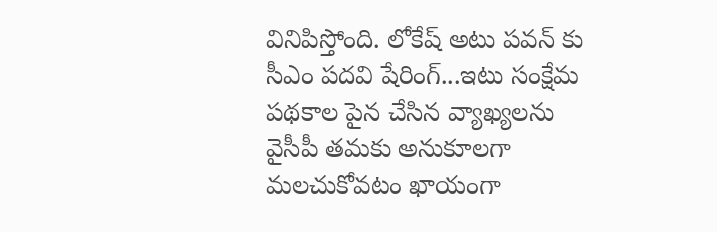వినిపిస్తోంది. లోకేష్ అటు పవన్ కు సీఎం పదవి షేరింగ్...ఇటు సంక్షేమ పథకాల పైన చేసిన వ్యాఖ్యలను వైసీపీ తమకు అనుకూలగా మలచుకోవటం ఖాయంగా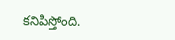కనిపిస్తోంది.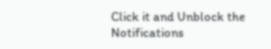Click it and Unblock the Notifications